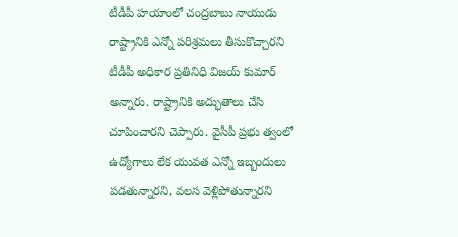టీడీపీ హయాంలో చంద్రబాబు నాయుడు రాష్ట్రానికి ఎన్నో పరిశ్రమలు తీసుకొచ్చారని టీడీపీ అధికార ప్రతినిధి విజయ్ కుమార్ అన్నారు. రాష్ట్రానికి అద్భుతాలు చేసి చూపించారని చెప్పారు. వైసీపీ ప్రభు త్వంలో ఉద్యోగాలు లేక యువత ఎన్నో ఇబ్బందులు పడతున్నారని, వలస వెళ్లిపోతున్నారని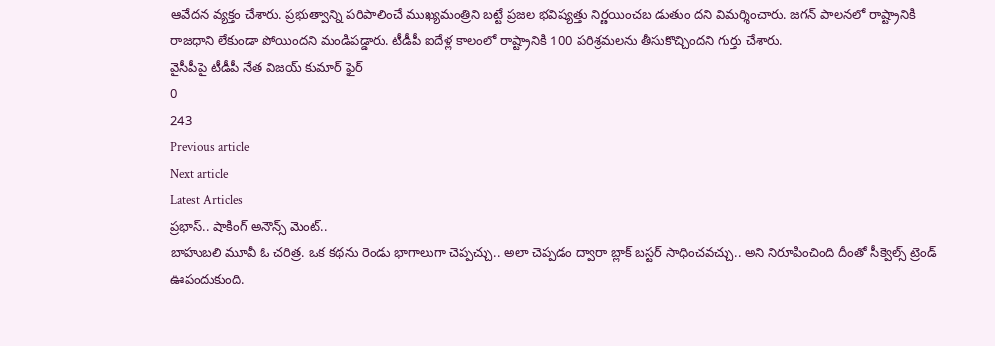ఆవేదన వ్యక్తం చేశారు. ప్రభుత్వాన్ని పరిపాలించే ముఖ్యమంత్రిని బట్టే ప్రజల భవిష్యత్తు నిర్ణయించబ డుతుం దని విమర్శించారు. జగన్ పాలనలో రాష్ట్రానికి రాజధాని లేకుండా పోయిందని మండిపడ్డారు. టీడీపీ ఐదేళ్ల కాలంలో రాష్ట్రానికి 100 పరిశ్రమలను తీసుకొచ్చిందని గుర్తు చేశారు.
వైసీపీపై టీడీపీ నేత విజయ్ కుమార్ ఫైర్
0
243
Previous article
Next article
Latest Articles
ప్రభాస్.. షాకింగ్ అనౌన్స్ మెంట్..
బాహుబలి మూవీ ఓ చరిత్ర. ఒక కథను రెండు భాగాలుగా చెప్పచ్చు.. అలా చెప్పడం ద్వారా బ్లాక్ బస్టర్ సాధించవచ్చు.. అని నిరూపించింది దీంతో సీక్వెల్స్ ట్రెండ్ ఊపందుకుంది.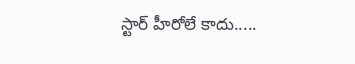స్టార్ హీరోలే కాదు.....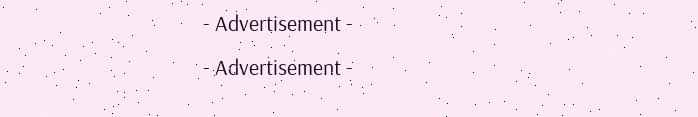- Advertisement -
- Advertisement -